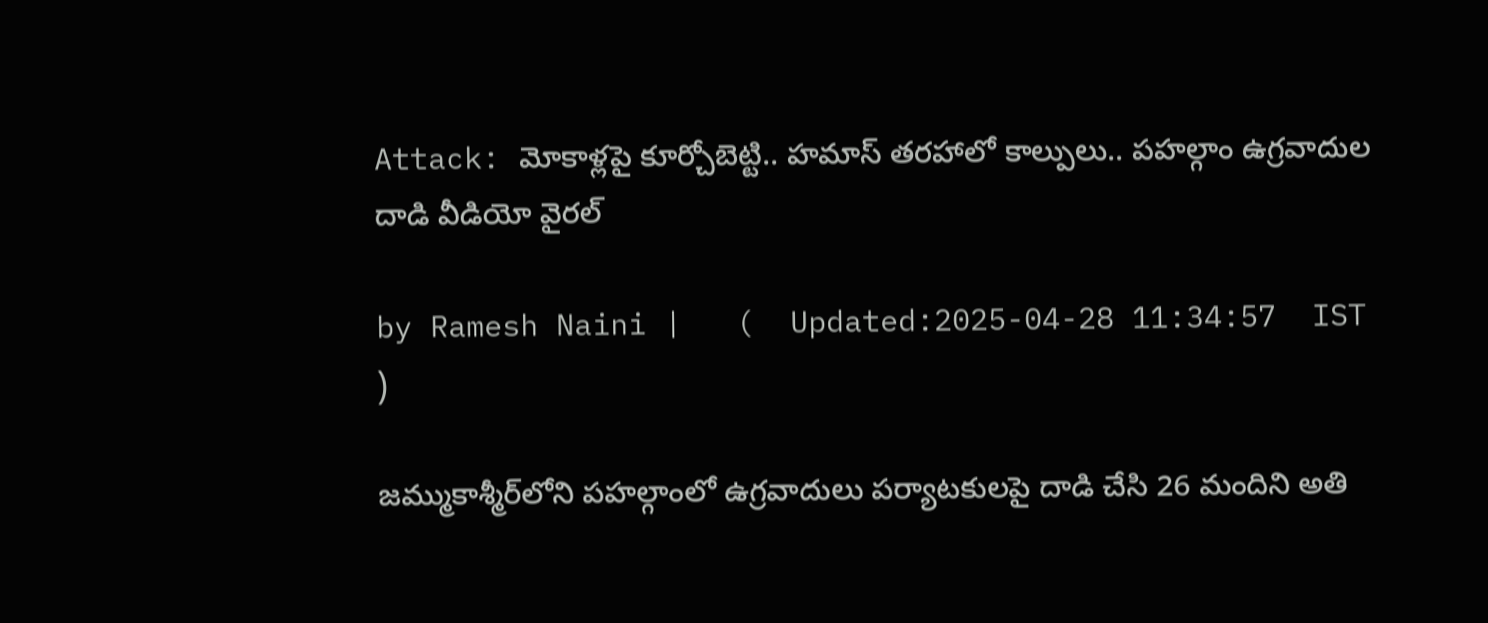Attack: మోకాళ్లపై కూర్చోబెట్టి.. హమాస్ తరహాలో కాల్పులు.. పహల్గాం ఉగ్రవాదుల దాడి వీడియో వైరల్

by Ramesh Naini |   (  Updated:2025-04-28 11:34:57  IST  )

జమ్ముకాశ్మీర్‌లోని పహల్గాంలో ఉగ్రవాదులు పర్యాటకులపై దాడి చేసి 26 మందిని అతి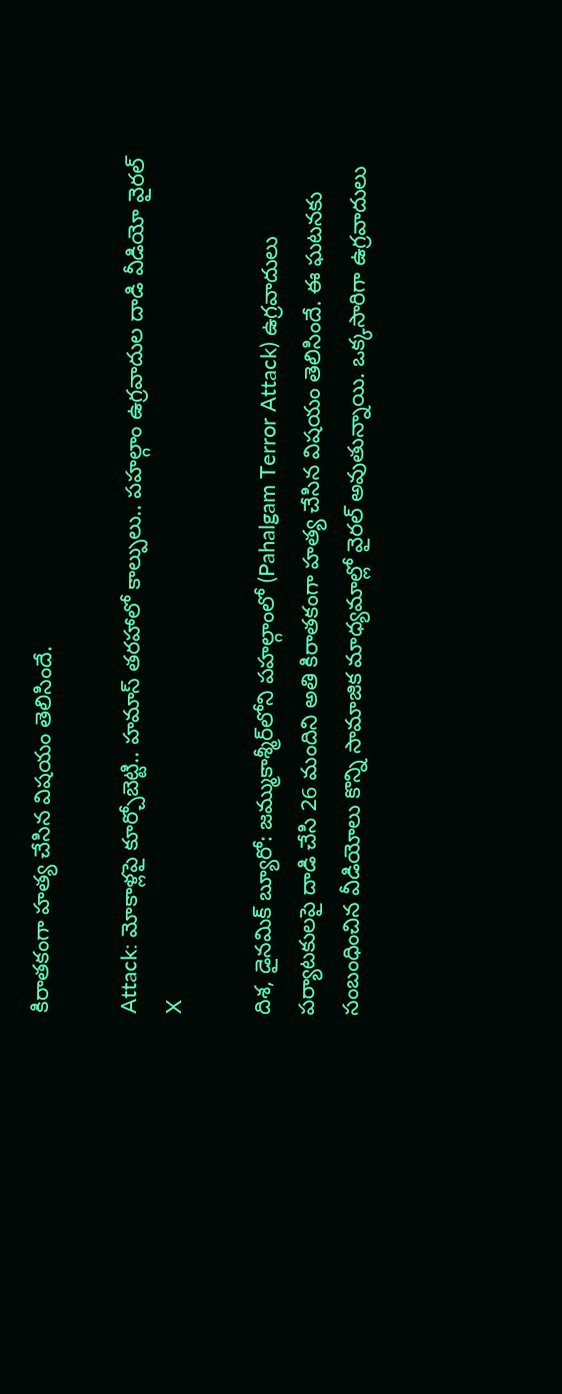కిరాతకంగా హత్య చేసిన విషయం తెలిసిందే.

Attack: మోకాళ్లపై కూర్చోబెట్టి.. హమాస్ తరహాలో కాల్పులు.. పహల్గాం ఉగ్రవాదుల దాడి వీడియో వైరల్
X

దిశ, డైనమిక్ బ్యూరో: జమ్ముకాశ్మీర్‌లోని పహల్గాంలో (Pahalgam Terror Attack) ఉగ్రవాదులు పర్యాటకులపై దాడి చేసి 26 మందిని అతి కిరాతకంగా హత్య చేసిన విషయం తెలిసిందే. ఈ ఘటనకు సంబంధించిన వీడియోలు కొన్ని సామాజిక మాధ్యమాల్లో వైరల్ అవుతున్నాయి. ఒక్కసారిగా ఉగ్రవాదులు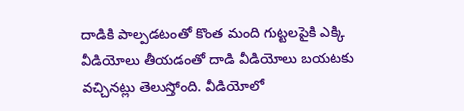దాడికి పాల్పడటంతో కొంత మంది గుట్టలపైకి ఎక్కి వీడియోలు తీయడంతో దాడి వీడియోలు బయటకు వచ్చినట్లు తెలుస్తోంది. వీడియోలో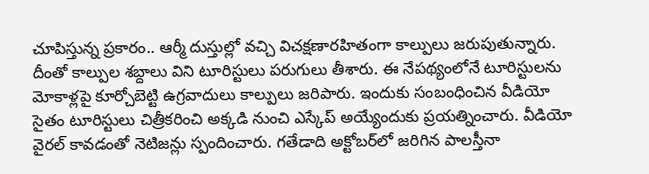చూపిస్తున్న ప్రకారం.. ఆర్మీ దుస్తుల్లో వచ్చి విచక్షణారహితంగా కాల్పులు జరుపుతున్నారు. దీంతో కాల్పుల శబ్దాలు విని టూరిస్టులు పరుగులు తీశారు. ఈ నేపథ్యంలోనే టూరిస్టులను మోకాళ్లపై కూర్చోబెట్టి ఉగ్రవాదులు కాల్పులు జరిపారు. ఇందుకు సంబంధించిన వీడియో సైతం టూరిస్టులు చిత్రీకరించి అక్కడి నుంచి ఎస్కేప్ అయ్యేందుకు ప్రయత్నించారు. వీడియో వైరల్ కావడంతో నెటిజన్లు స్పందించారు. గతేడాది అక్టోబర్‌లో జరిగిన పాలస్తీనా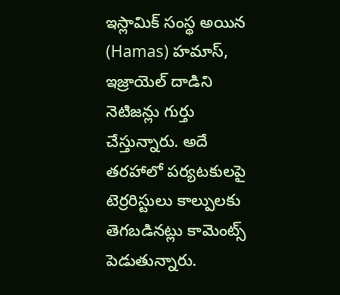ఇస్లామిక్ సంస్థ అయిన (Hamas) హమాస్, ఇజ్రాయెల్ దాడిని నెటిజన్లు గుర్తు చేస్తున్నారు. అదే తరహాలో పర్యటకులపై టెర్రరిస్టులు కాల్పులకు తెగబడినట్లు కామెంట్స్ పెడుతున్నారు.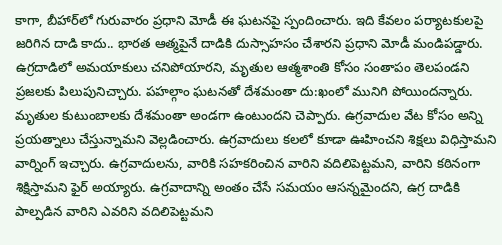కాగా, బీహార్‌లో గురువారం ప్రధాని మోడీ ఈ ఘటనపై స్పందించారు. ఇది కేవలం పర్యాటకులపై జరిగిన దాడి కాదు.. భారత ఆత్మపైనే దాడికి దుస్సాహసం చేశారని ప్రధాని మోడీ మండిపడ్డారు. ఉగ్రదాడిలో అమయాకులు చనిపోయారని, మృతుల ఆత్మశాంతి కోసం సంతాపం తెలపండని ప్రజలకు పిలుపునిచ్చారు. పహల్గాం ఘటనతో దేశమంతా దు:ఖంలో మునిగి పోయిందన్నారు. మృతుల కుటుంబాలకు దేశమంతా అండగా ఉంటుందని చెప్పారు. ఉగ్రవాదుల వేట కోసం అన్ని ప్రయత్నాలు చేస్తున్నామని వెల్లడించారు. ఉగ్రవాదులు కలలో కూడా ఊహించని శిక్షలు విధిస్తామని వార్నింగ్ ఇచ్చారు. ఉగ్రవాదులను, వారికి సహకరించిన వారిని వదిలిపెట్టమని, వారిని కఠినంగా శిక్షిస్తామని ఫైర్ అయ్యారు. ఉగ్రవాదాన్ని అంతం చేసే సమయం ఆసన్నమైందని, ఉగ్ర దాడికి పాల్పడిన వారిని ఎవరిని వదిలిపెట్టమని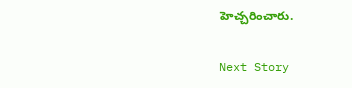హెచ్చరించారు.

Next Story